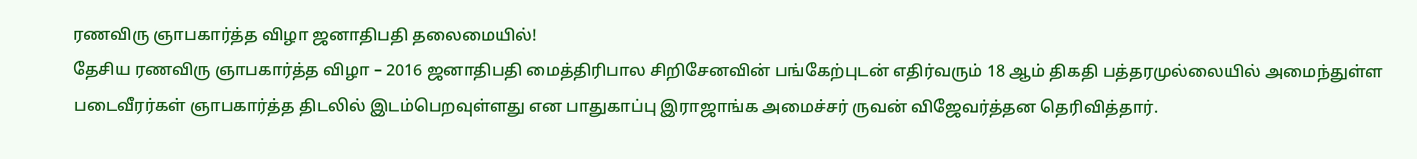ரணவிரு ஞாபகார்த்த விழா ஜனாதிபதி தலைமையில்!
தேசிய ரணவிரு ஞாபகார்த்த விழா – 2016 ஜனாதிபதி மைத்திரிபால சிறிசேனவின் பங்கேற்புடன் எதிர்வரும் 18 ஆம் திகதி பத்தரமுல்லையில் அமைந்துள்ள படைவீரர்கள் ஞாபகார்த்த திடலில் இடம்பெறவுள்ளது என பாதுகாப்பு இராஜாங்க அமைச்சர் ருவன் விஜேவர்த்தன தெரிவித்தார்.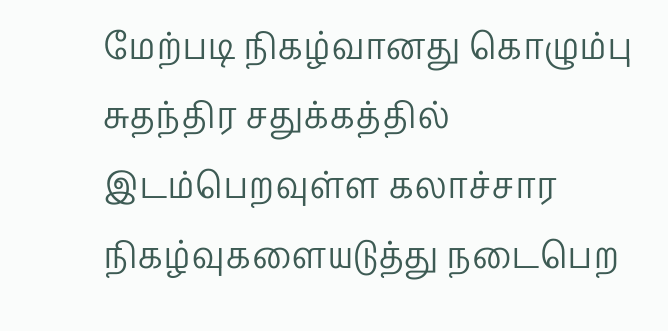மேற்படி நிகழ்வானது கொழும்பு சுதந்திர சதுக்கத்தில் இடம்பெறவுள்ள கலாச்சார நிகழ்வுகளையடுத்து நடைபெற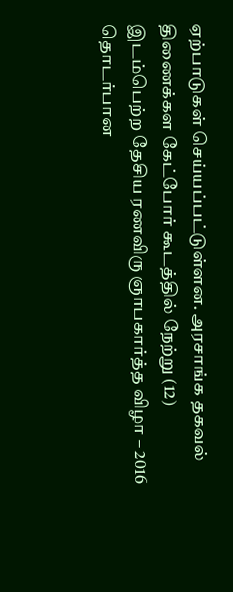ஏற்பாடுகள் செய்யப்பட்டுள்ளன. அரசாங்க தகவல் திணைக்கள கேட்போர் கூடத்தில் நேற்று (12) இடம்பெற்ற தேசிய ரணவிரு ஞாபகார்த்த விழா – 2016 தொடர்பான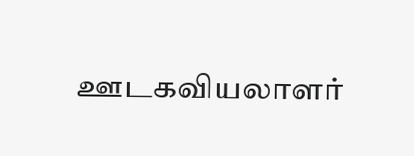ஊடகவியலாளர்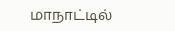மாநாட்டில்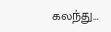கலந்து…